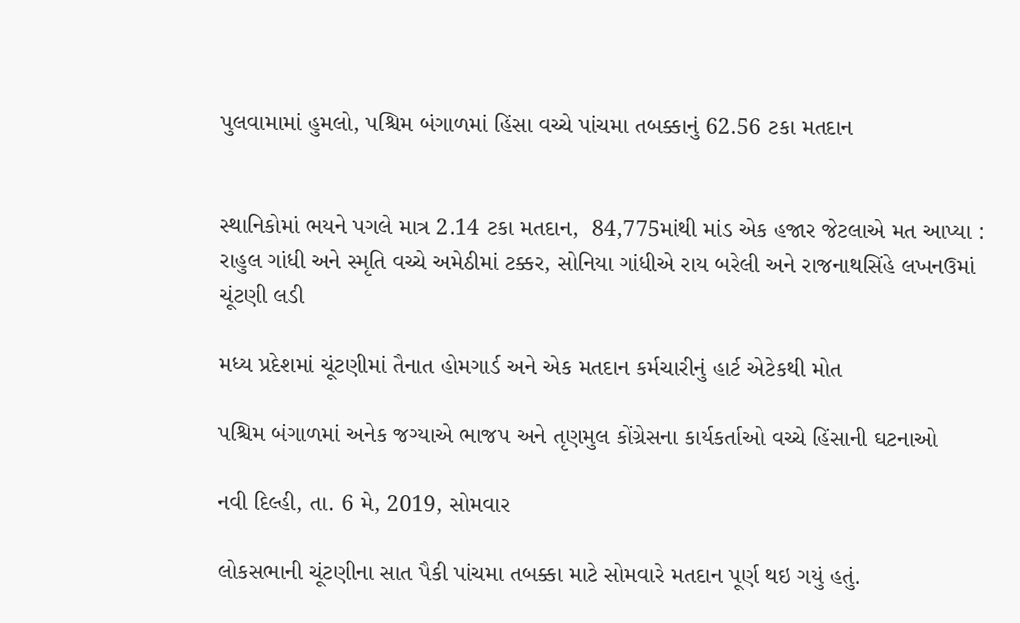પુલવામામાં હુમલો, પશ્ચિમ બંગાળમાં હિંસા વચ્ચે પાંચમા તબક્કાનું 62.56 ટકા મતદાન


સ્થાનિકોમાં ભયને પગલે માત્ર 2.14 ટકા મતદાન,  84,775માંથી માંડ એક હજાર જેટલાએ મત આપ્યા : રાહુલ ગાંધી અને સ્મૃતિ વચ્ચે અમેઠીમાં ટક્કર, સોનિયા ગાંધીએ રાય બરેલી અને રાજનાથસિંહે લખનઉમાં ચૂંટણી લડી

મધ્ય પ્રદેશમાં ચૂંટણીમાં તૈનાત હોમગાર્ડ અને એક મતદાન કર્મચારીનું હાર્ટ એટેકથી મોત

પશ્ચિમ બંગાળમાં અનેક જગ્યાએ ભાજપ અને તૃણમુલ કોંગ્રેસના કાર્યકર્તાઓ વચ્ચે હિંસાની ઘટનાઓ

નવી દિલ્હી, તા. 6 મે, 2019, સોમવાર

લોકસભાની ચૂંટણીના સાત પૈકી પાંચમા તબક્કા માટે સોમવારે મતદાન પૂર્ણ થઇ ગયું હતું.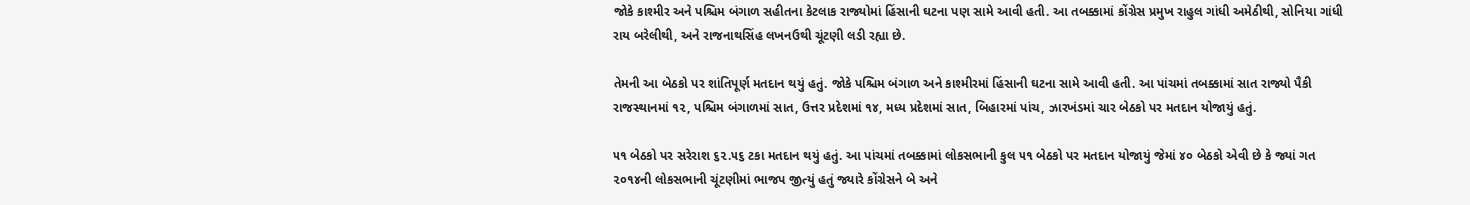જોકે કાશ્મીર અને પશ્ચિમ બંગાળ સહીતના કેટલાક રાજ્યોમાં હિંસાની ઘટના પણ સામે આવી હતી. આ તબક્કામાં કોંગ્રેસ પ્રમુખ રાહુલ ગાંધી અમેઠીથી, સોનિયા ગાંધી રાય બરેલીથી, અને રાજનાથસિંહ લખનઉથી ચૂંટણી લડી રહ્યા છે.

તેમની આ બેઠકો પર શાંતિપૂર્ણ મતદાન થયું હતું. જોકે પશ્ચિમ બંગાળ અને કાશ્મીરમાં હિંસાની ઘટના સામે આવી હતી. આ પાંચમાં તબક્કામાં સાત રાજ્યો પૈકી  રાજસ્થાનમાં ૧૨, પશ્ચિમ બંગાળમાં સાત, ઉત્તર પ્રદેશમાં ૧૪, મધ્ય પ્રદેશમાં સાત, બિહારમાં પાંચ, ઝારખંડમાં ચાર બેઠકો પર મતદાન યોજાયું હતું.

૫૧ બેઠકો પર સરેરાશ ૬૨.૫૬ ટકા મતદાન થયું હતું. આ પાંચમાં તબક્કામાં લોકસભાની કુલ ૫૧ બેઠકો પર મતદાન યોજાયું જેમાં ૪૦ બેઠકો એવી છે કે જ્યાં ગત ૨૦૧૪ની લોકસભાની ચૂંટણીમાં ભાજપ જીત્યું હતું જ્યારે કોંગ્રેસને બે અને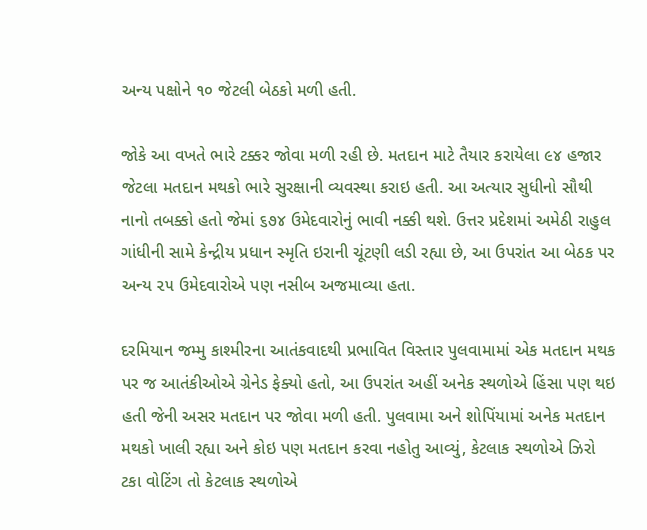અન્ય પક્ષોને ૧૦ જેટલી બેઠકો મળી હતી.

જોકે આ વખતે ભારે ટક્કર જોવા મળી રહી છે. મતદાન માટે તૈયાર કરાયેલા ૯૪ હજાર જેટલા મતદાન મથકો ભારે સુરક્ષાની વ્યવસ્થા કરાઇ હતી. આ અત્યાર સુધીનો સૌથી નાનો તબક્કો હતો જેમાં ૬૭૪ ઉમેદવારોનું ભાવી નક્કી થશે. ઉત્તર પ્રદેશમાં અમેઠી રાહુલ ગાંધીની સામે કેન્દ્રીય પ્રધાન સ્મૃતિ ઇરાની ચૂંટણી લડી રહ્યા છે, આ ઉપરાંત આ બેઠક પર અન્ય ૨૫ ઉમેદવારોએ પણ નસીબ અજમાવ્યા હતા.

દરમિયાન જમ્મુ કાશ્મીરના આતંકવાદથી પ્રભાવિત વિસ્તાર પુલવામામાં એક મતદાન મથક પર જ આતંકીઓએ ગ્રેનેડ ફેક્યો હતો, આ ઉપરાંત અહીં અનેક સ્થળોએ હિંસા પણ થઇ હતી જેની અસર મતદાન પર જોવા મળી હતી. પુલવામા અને શોપિંયામાં અનેક મતદાન મથકો ખાલી રહ્યા અને કોઇ પણ મતદાન કરવા નહોતુ આવ્યું, કેટલાક સ્થળોએ ઝિરો ટકા વોટિંગ તો કેટલાક સ્થળોએ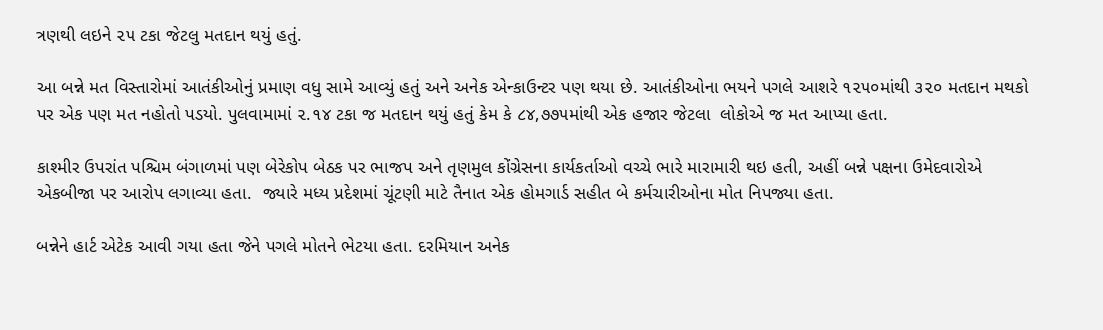ત્રણથી લઇને ૨૫ ટકા જેટલુ મતદાન થયું હતું.

આ બન્ને મત વિસ્તારોમાં આતંકીઓનું પ્રમાણ વધુ સામે આવ્યું હતું અને અનેક એન્કાઉન્ટર પણ થયા છે. આતંકીઓના ભયને પગલે આશરે ૧૨૫૦માંથી ૩૨૦ મતદાન મથકો પર એક પણ મત નહોતો પડયો. પુલવામામાં ૨.૧૪ ટકા જ મતદાન થયું હતું કેમ કે ૮૪,૭૭૫માંથી એક હજાર જેટલા  લોકોએ જ મત આપ્યા હતા.

કાશ્મીર ઉપરાંત પશ્ચિમ બંગાળમાં પણ બેરેકોપ બેઠક પર ભાજપ અને તૃણમુલ કોંગ્રેસના કાર્યકર્તાઓ વચ્ચે ભારે મારામારી થઇ હતી, અહીં બન્ને પક્ષના ઉમેદવારોએ એકબીજા પર આરોપ લગાવ્યા હતા.  જ્યારે મધ્ય પ્રદેશમાં ચૂંટણી માટે તૈનાત એક હોમગાર્ડ સહીત બે કર્મચારીઓના મોત નિપજ્યા હતા.

બન્નેને હાર્ટ એટેક આવી ગયા હતા જેને પગલે મોતને ભેટયા હતા. દરમિયાન અનેક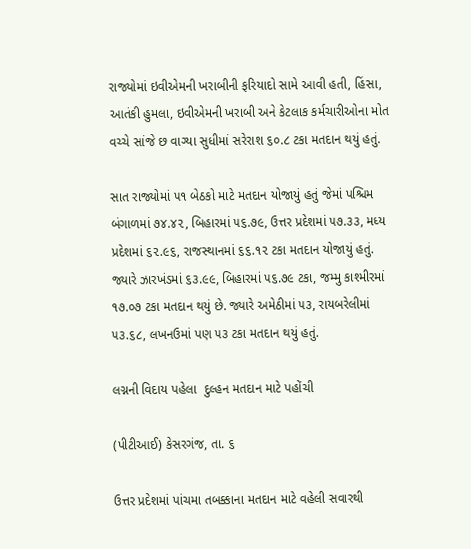રાજ્યોમાં ઇવીએમની ખરાબીની ફરિયાદો સામે આવી હતી, હિંસા, આતંકી હુમલા, ઇવીએમની ખરાબી અને કેટલાક કર્મચારીઓના મોત વચ્ચે સાંજે છ વાગ્યા સુધીમાં સરેરાશ ૬૦.૮ ટકા મતદાન થયું હતું.

સાત રાજ્યોમાં ૫૧ બેઠકો માટે મતદાન યોજાયું હતું જેમાં પશ્ચિમ બંગાળમાં ૭૪.૪૨, બિહારમાં ૫૬.૭૯, ઉત્તર પ્રદેશમાં ૫૭.૩૩, મધ્ય પ્રદેશમાં ૬૨.૯૬, રાજસ્થાનમાં ૬૬.૧૨ ટકા મતદાન યોજાયું હતું. જ્યારે ઝારખંડમાં ૬૩.૯૯, બિહારમાં ૫૬.૭૯ ટકા, જમ્મુ કાશ્મીરમાં ૧૭.૦૭ ટકા મતદાન થયું છે. જ્યારે અમેઠીમાં ૫૩, રાયબરેલીમાં ૫૩.૬૮, લખનઉમાં પણ ૫૩ ટકા મતદાન થયું હતું.

લગ્નની વિદાય પહેલા  દુલ્હન મતદાન માટે પહોંચી

(પીટીઆઈ) કેસરગંજ, તા. ૬

ઉત્તર પ્રદેશમાં પાંચમા તબક્કાના મતદાન માટે વહેલી સવારથી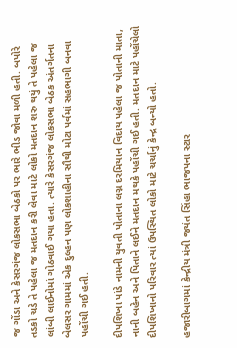જ ગોંડા અને કેસરગંજ લોકસભા બેઠકો પર ભારે ભીડ જોવા મળી હતી. બપોરે તડકો ચડે તે પહેલા જ મતદાન કરી લેવા માટે લોકો મતદાન શરુ થયું તે પહેલા જ લાંબી લાઈનોમાં ગોઠવાઈ ગયા હતા. ત્યારે કેસરગંજ લોકસભા બેઠક અંતર્ગતના બેલસર ગામમાં એક દુલ્હન પણ લોકશાહીના સૌથી મોટા પર્વમાં સહભાગી બનવા પહોંચી ગઈ હતી.

દીપશિખા પાંડે નામની યુવતી પોતાના લગ્ન દરમિયાન વિદાય પહેલા જ પોતાની માતા, નાની બહેન અને પિતાને લઈને મતદાન મથકે પહોંચી ગઈ હતી. મતદાન માટે પહોંચેલો દીપશિખાનો પરિવાર ત્યાં ઉપસ્થિત લોકો માટે ચર્ચાનું કેન્દ્ર બન્યો હતો.

હજારીબાગમાં કેન્દ્રીય મંત્રી જયંત સિંહા ભાજપના સ્ટાર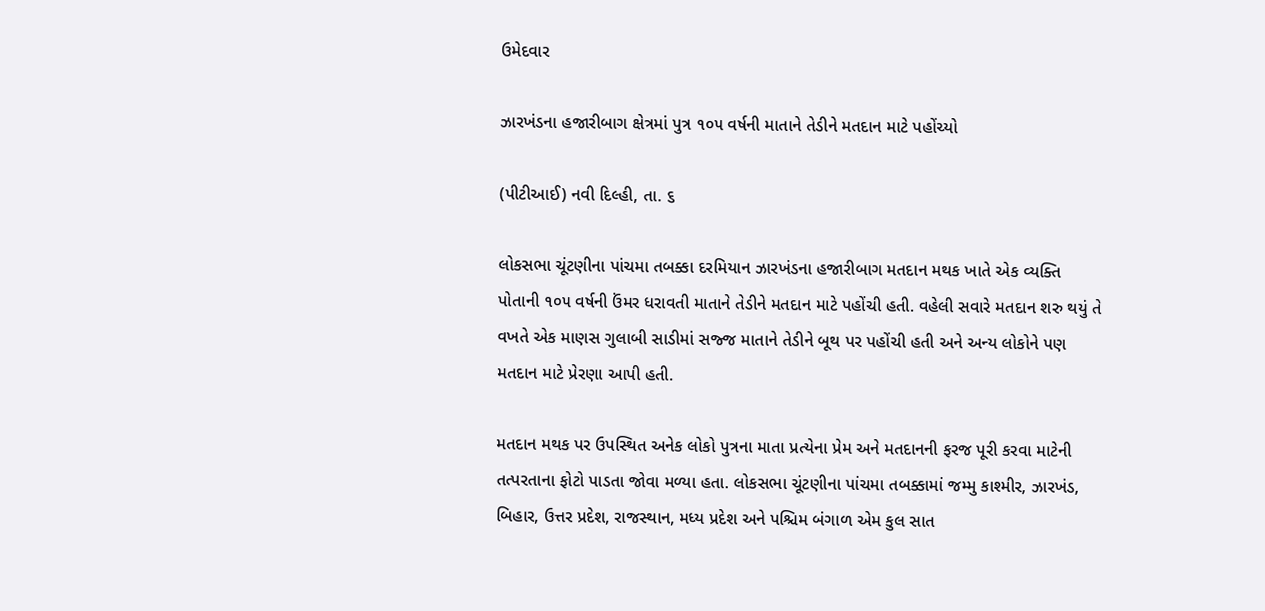ઉમેદવાર

ઝારખંડના હજારીબાગ ક્ષેત્રમાં પુત્ર ૧૦૫ વર્ષની માતાને તેડીને મતદાન માટે પહોંચ્યો

(પીટીઆઈ) નવી દિલ્હી, તા. ૬

લોકસભા ચૂંટણીના પાંચમા તબક્કા દરમિયાન ઝારખંડના હજારીબાગ મતદાન મથક ખાતે એક વ્યક્તિ પોતાની ૧૦૫ વર્ષની ઉંમર ધરાવતી માતાને તેડીને મતદાન માટે પહોંચી હતી. વહેલી સવારે મતદાન શરુ થયું તે વખતે એક માણસ ગુલાબી સાડીમાં સજ્જ માતાને તેડીને બૂથ પર પહોંચી હતી અને અન્ય લોકોને પણ મતદાન માટે પ્રેરણા આપી હતી.

મતદાન મથક પર ઉપસ્થિત અનેક લોકો પુત્રના માતા પ્રત્યેના પ્રેમ અને મતદાનની ફરજ પૂરી કરવા માટેની તત્પરતાના ફોટો પાડતા જોવા મળ્યા હતા. લોકસભા ચૂંટણીના પાંચમા તબક્કામાં જમ્મુ કાશ્મીર, ઝારખંડ, બિહાર, ઉત્તર પ્રદેશ, રાજસ્થાન, મધ્ય પ્રદેશ અને પશ્ચિમ બંગાળ એમ કુલ સાત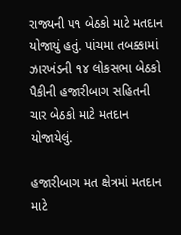રાજ્યની ૫૧ બેઠકો માટે મતદાન યોજાયું હતું. પાંચમા તબક્કામાં ઝારખંડની ૧૪ લોકસભા બેઠકો પૈકીની હજારીબાગ સહિતની ચાર બેઠકો માટે મતદાન યોજાયેલું.

હજારીબાગ મત ક્ષેત્રમાં મતદાન માટે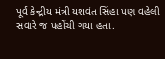પૂર્વ કેન્દ્રીય મંત્રી યશવંત સિંહા પણ વહેલી સવારે જ પહોંચી ગયા હતા.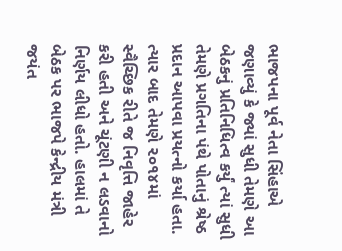ભાજપના પૂર્વ નેતા સિંહાએ જણાવ્યું કે જ્યાં સુધી તેમણે આ બેઠકનું પ્રતિનિધિત્વ કર્યું ત્યાં સુધી તેમણે પ્રગતિના પંથે પોતાનું શ્રેષ્ઠ પ્રદાન આપવા પ્રયત્નો કર્યા હતા. ત્યાર બાદ તેમણે ૨૦૧૪માં સ્વૈચ્છિક રીતે જ નિવૃત્તિ જાહેર કરી હતી અને ચૂંટણી ન લડવાનો નિર્ણય લીધો હતો. હાલમાં તે બેઠક પર ભાજપે કેન્દ્રીય મંત્રી જયંત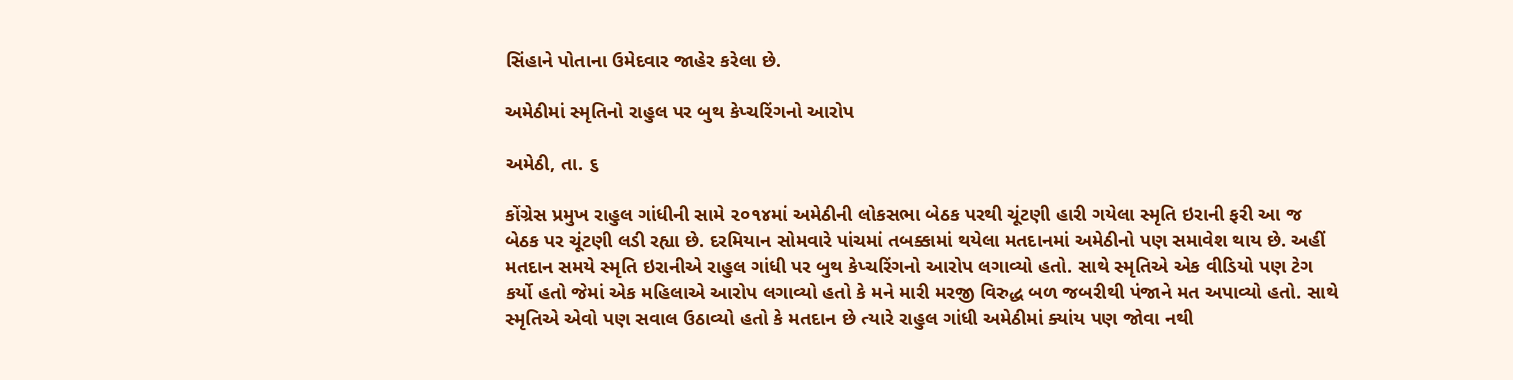સિંહાને પોતાના ઉમેદવાર જાહેર કરેલા છે.

અમેઠીમાં સ્મૃતિનો રાહુલ પર બુથ કેપ્ચરિંગનો આરોપ

અમેઠી, તા. ૬

કોંગ્રેસ પ્રમુખ રાહુલ ગાંધીની સામે ૨૦૧૪માં અમેઠીની લોકસભા બેઠક પરથી ચૂંટણી હારી ગયેલા સ્મૃતિ ઇરાની ફરી આ જ બેઠક પર ચૂંટણી લડી રહ્યા છે. દરમિયાન સોમવારે પાંચમાં તબક્કામાં થયેલા મતદાનમાં અમેઠીનો પણ સમાવેશ થાય છે. અહીં મતદાન સમયે સ્મૃતિ ઇરાનીએ રાહુલ ગાંધી પર બુથ કેપ્ચરિંગનો આરોપ લગાવ્યો હતો. સાથે સ્મૃતિએ એક વીડિયો પણ ટેગ કર્યો હતો જેમાં એક મહિલાએ આરોપ લગાવ્યો હતો કે મને મારી મરજી વિરુદ્ધ બળ જબરીથી પંજાને મત અપાવ્યો હતો. સાથે સ્મૃતિએ એવો પણ સવાલ ઉઠાવ્યો હતો કે મતદાન છે ત્યારે રાહુલ ગાંધી અમેઠીમાં ક્યાંય પણ જોવા નથી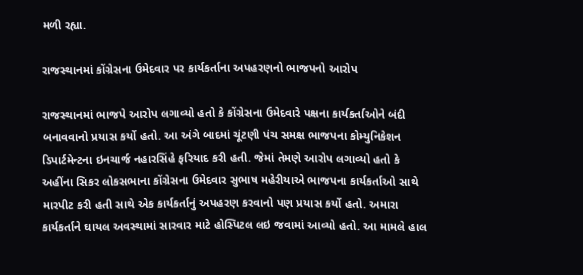મળી રહ્યા.

રાજસ્થાનમાં કોંગ્રેસના ઉમેદવાર પર કાર્યકર્તાના અપહરણનો ભાજપનો આરોપ

રાજસ્થાનમાં ભાજપે આરોપ લગાવ્યો હતો કે કોંગ્રેસના ઉમેદવારે પક્ષના કાર્યકર્તાઓને બંદી બનાવવાનો પ્રયાસ કર્યો હતો. આ અંગે બાદમાં ચૂંટણી પંચ સમક્ષ ભાજપના કોમ્યુનિકેશન ડિપાર્ટમેન્ટના ઇનચાર્જ નહારસિંહે ફરિયાદ કરી હતી. જેમાં તેમણે આરોપ લગાવ્યો હતો કે અહીંના સિકર લોકસભાના કોંગ્રેસના ઉમેદવાર સુભાષ મહેરીયાએ ભાજપના કાર્યકર્તાઓ સાથે મારપીટ કરી હતી સાથે એક કાર્યકર્તાનું અપહરણ કરવાનો પણ પ્રયાસ કર્યો હતો. અમારા કાર્યકર્તાને ઘાયલ અવસ્થામાં સારવાર માટે હોસ્પિટલ લઇ જવામાં આવ્યો હતો. આ મામલે હાલ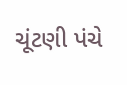ચૂંટણી પંચે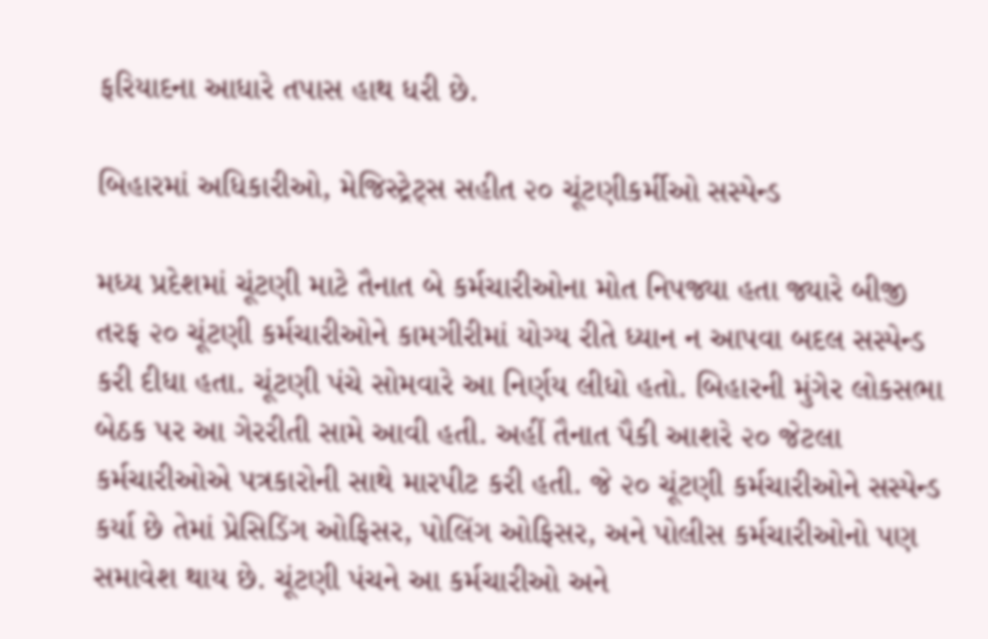ફરિયાદના આધારે તપાસ હાથ ધરી છે.

બિહારમાં અધિકારીઓ, મેજિસ્ટ્રેટ્સ સહીત ૨૦ ચૂંટણીકર્મીઓ સસ્પેન્ડ

મધ્ય પ્રદેશમાં ચૂંટણી માટે તૈનાત બે કર્મચારીઓના મોત નિપજ્યા હતા જ્યારે બીજી તરફ ૨૦ ચૂંટણી કર્મચારીઓને કામગીરીમાં યોગ્ય રીતે ધ્યાન ન આપવા બદલ સસ્પેન્ડ કરી દીધા હતા. ચૂંટણી પંચે સોમવારે આ નિર્ણય લીધો હતો. બિહારની મુંગેર લોકસભા બેઠક પર આ ગેરરીતી સામે આવી હતી. અહીં તૈનાત પૈકી આશરે ૨૦ જેટલા કર્મચારીઓએ પત્રકારોની સાથે મારપીટ કરી હતી. જે ૨૦ ચૂંટણી કર્મચારીઓને સસ્પેન્ડ કર્યા છે તેમાં પ્રેસિડિંગ ઓફિસર, પોલિંગ ઓફિસર, અને પોલીસ કર્મચારીઓનો પણ સમાવેશ થાય છે. ચૂંટણી પંચને આ કર્મચારીઓ અને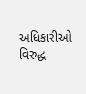અધિકારીઓ વિરુદ્ધ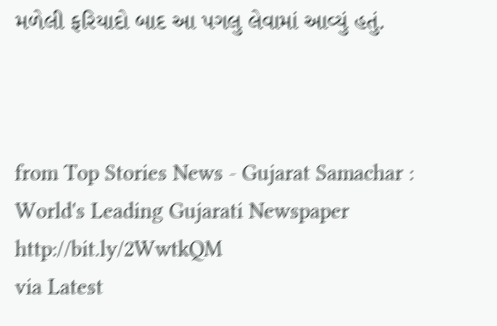મળેલી ફરિયાદો બાદ આ પગલુ લેવામાં આવ્યું હતું.



from Top Stories News - Gujarat Samachar : World's Leading Gujarati Newspaper http://bit.ly/2WwtkQM
via Latest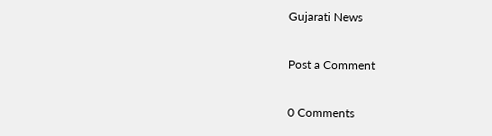Gujarati News

Post a Comment

0 Comments